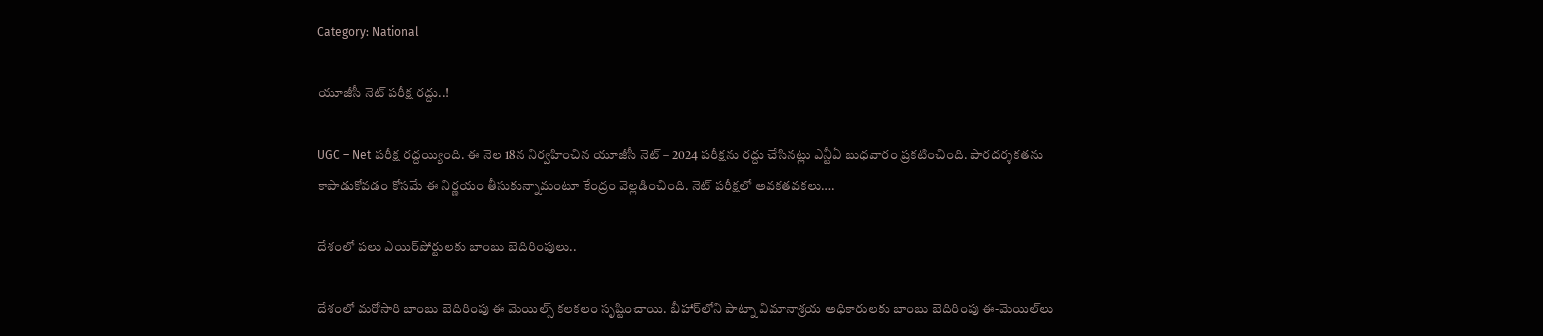Category: National

యూజీసీ నెట్ పరీక్ష రద్దు..!

UGC – Net పరీక్ష రద్దయ్యింది. ఈ నెల 18న నిర్వహించిన యూజీసీ నెట్ – 2024 పరీక్షను రద్దు చేసినట్లు ఎన్టీఏ బుధవారం ప్రకటించింది. పారదర్శకతను కాపాడుకోవడం కోసమే ఈ నిర్ణయం తీసుకున్నామంటూ కేంద్రం వెల్లడించింది. నెట్ పరీక్షలో అవకతవకలు….

దేశంలో పలు ఎయిర్‌పోర్టులకు బాంబు బెదిరింపులు..

దేశంలో మరోసారి బాంబు బెదిరింపు ఈ మెయిల్స్ కలకలం సృష్టించాయి. బీహార్‌లోని పాట్నా విమానాశ్రయ అధికారులకు బాంబు బెదిరింపు ఈ-మెయిల్‌లు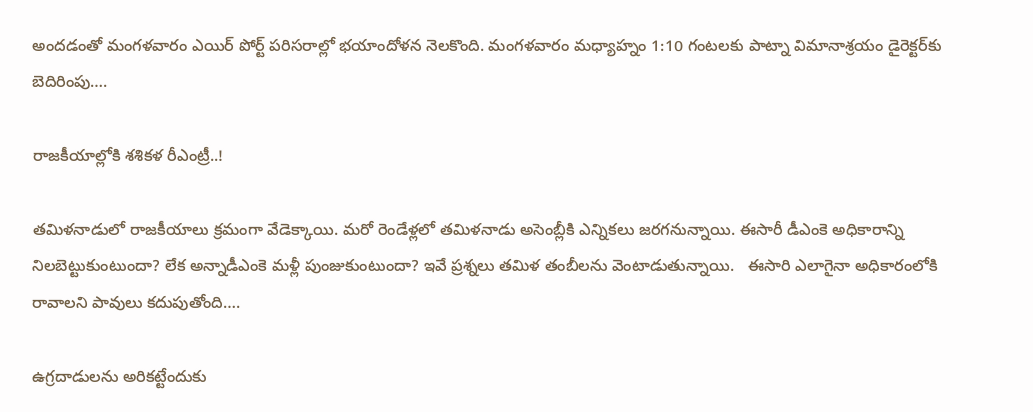అందడంతో మంగళవారం ఎయిర్ పోర్ట్ పరిసరాల్లో భయాందోళన నెలకొంది. మంగళవారం మధ్యాహ్నం 1:10 గంటలకు పాట్నా విమానాశ్రయం డైరెక్టర్‌కు బెదిరింపు….

రాజకీయాల్లోకి శశికళ రీఎంట్రీ..!

తమిళనాడులో రాజకీయాలు క్రమంగా వేడెక్కాయి. మరో రెండేళ్లలో తమిళనాడు అసెంబ్లీకి ఎన్నికలు జరగనున్నాయి. ఈసారీ డీఎంకె అధికారాన్ని నిలబెట్టుకుంటుందా? లేక అన్నాడీఎంకె మళ్లీ పుంజుకుంటుందా? ఇవే ప్రశ్నలు తమిళ తంబీలను వెంటాడుతున్నాయి.   ఈసారి ఎలాగైనా అధికారంలోకి రావాలని పావులు కదుపుతోంది….

ఉగ్రదాడులను అరికట్టేందుకు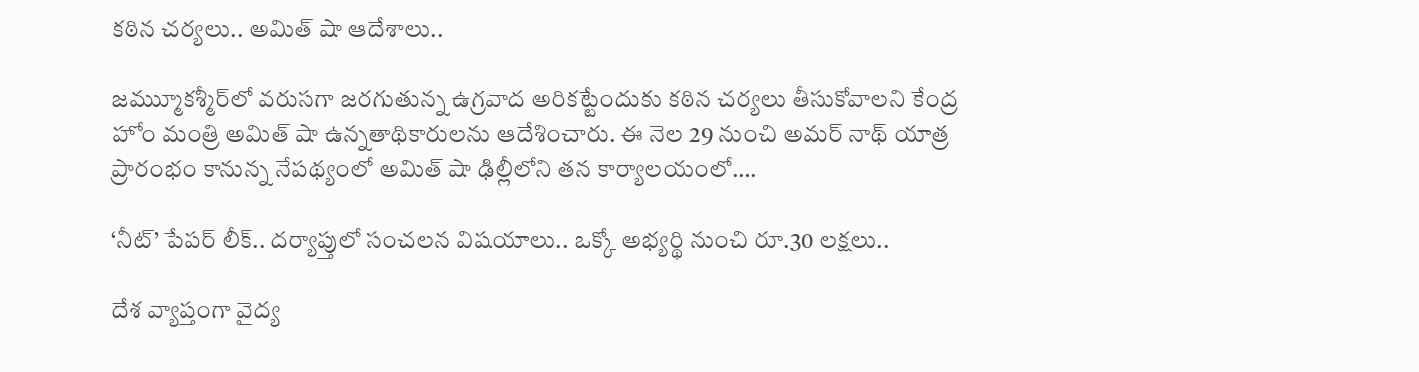కఠిన చర్యలు.. అమిత్ షా ఆదేశాలు..

జమ్ముూకశ్మీర్‌లో వరుసగా జరగుతున్న ఉగ్రవాద అరికట్టేందుకు కఠిన చర్యలు తీసుకోవాలని కేంద్ర హోం మంత్రి అమిత్ షా ఉన్నతాథికారులను ఆదేశించారు. ఈ నెల 29 నుంచి అమర్ నాథ్ యాత్ర ప్రారంభం కానున్న నేపథ్యంలో అమిత్ షా ఢిల్లీలోని తన కార్యాలయంలో….

‘నీట్‌’ పేపర్‌ లీక్‌.. దర్యాప్తులో సంచలన విషయాలు.. ఒక్కో అభ్యర్థి నుంచి రూ.30 లక్షలు..

దేశ వ్యాప్తంగా వైద్య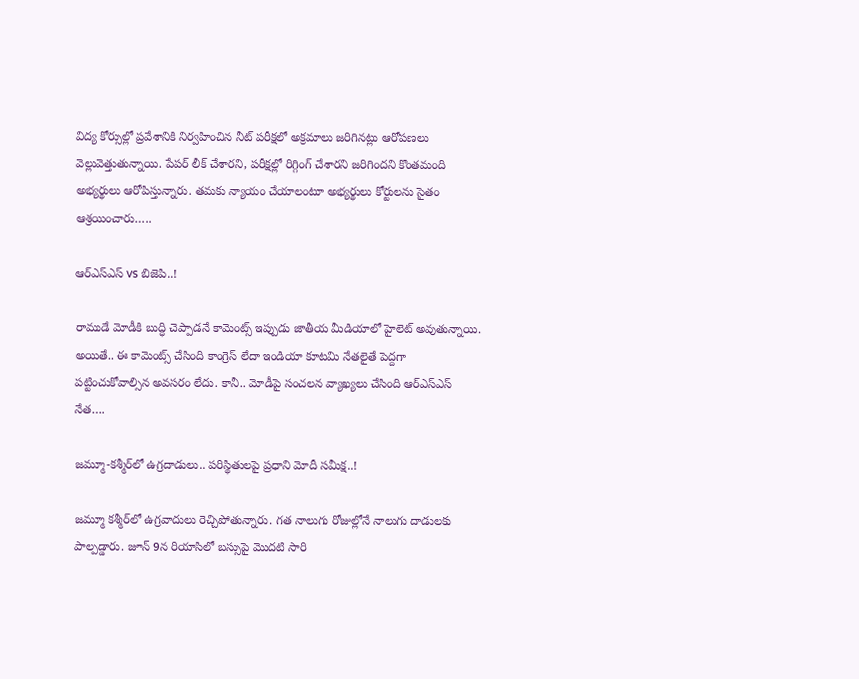విద్య కోర్సుల్లో ప్రవేశానికి నిర్వహించిన నీట్ పరీక్షలో అక్రమాలు జరిగినట్లు ఆరోపణలు వెల్లువెత్తుతున్నాయి. పేపర్ లీక్ చేశారని, పరీక్షల్లో రిగ్గింగ్ చేశారని జరిగిందని కొంతమంది అభ్యర్థులు ఆరోపిస్తున్నారు. తమకు న్యాయం చేయాలంటూ అభ్యర్థులు కోర్టులను సైతం ఆశ్రయించారు…..

ఆర్ఎస్ఎస్ vs బిజెపి..!

రాముడే మోడీకి బుద్ధి చెప్పాడనే కామెంట్స్ ఇప్పుడు జాతీయ మీడియాలో హైలెట్ అవుతున్నాయి. అయితే.. ఈ కామెంట్స్ చేసింది కాంగ్రెస్ లేదా ఇండియా కూటమి నేతలైతే పెద్దగా పట్టించుకోవాల్సిన అవసరం లేదు. కానీ.. మోడీపై సంచలన వ్యాఖ్యలు చేసింది ఆర్ఎస్ఎస్ నేత….

జమ్మూ-కశ్మీర్‌‌లో ఉగ్రదాడులు.. పరిస్థితులపై ప్రధాని మోదీ సమీక్ష..!

జమ్మూ కశ్మీర్‌లో ఉగ్రవాదులు రెచ్చిపోతున్నారు. గత నాలుగు రోజుల్లోనే నాలుగు దాడులకు పాల్పడ్డారు. జూన్ 9న రియాసిలో బస్సుపై మొదటి సారి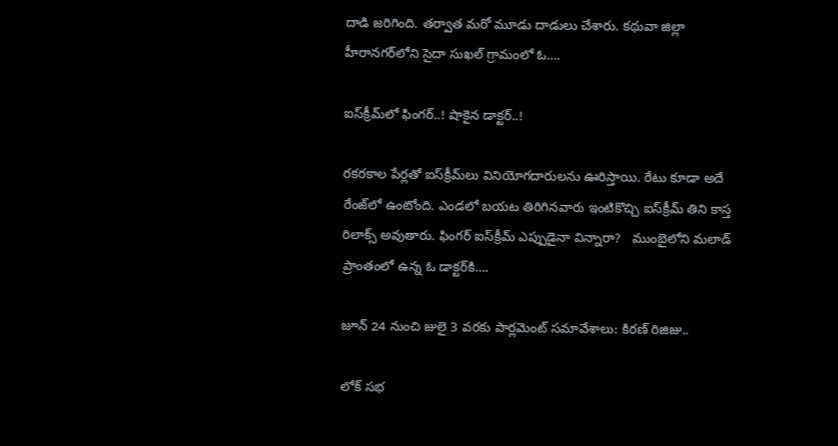దాడి జరిగింది. తర్వాత మరో మూడు దాడులు చేశారు. కథువా జిల్లా హీరానగర్‌లోని సైదా సుఖల్ గ్రామంలో ఓ….

ఐస్‌క్రీమ్‌లో ఫింగర్..! షాకైన డాక్టర్..!

రకరకాల పేర్లతో ఐస్‌క్రీమ్‌లు వినియోగదారులను ఊరిస్తాయి. రేటు కూడా అదే రేంజ్‌లో ఉంటోంది. ఎండలో బయట తిరిగినవారు ఇంటికొచ్చి ఐస్‌క్రీమ్ తిని కాస్త రిలాక్స్ అవుతారు. ఫింగర్ ఐస్‌క్రీమ్ ఎప్పుడైనా విన్నారా?   ముంబైలోని మలాడ్ ప్రాంతంలో ఉన్న ఓ డాక్టర్‌‌కి….

జూన్ 24 నుంచి జులై 3 వరకు పార్లమెంట్ సమావేశాలు: కిరణ్ రిజిజు..

లోక్ సభ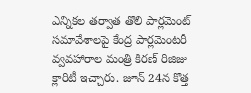ఎన్నికల తర్వాత తొలి పార్లమెంట్ సమావేశాలపై కేంద్ర పార్లమెంటరీ వ్వవహారాల మంత్రి కిరణ్ రిజిజు క్లారిటీ ఇచ్చారు. జూన్ 24న కొత్త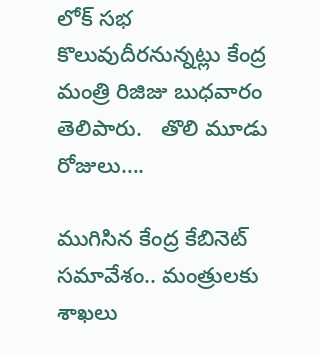లోక్ సభ కొలువుదీరనున్నట్లు కేంద్ర మంత్రి రిజిజు బుధవారం తెలిపారు.   తొలి మూడు రోజులు….

ముగిసిన కేంద్ర కేబినెట్ సమావేశం.. మంత్రులకు శాఖలు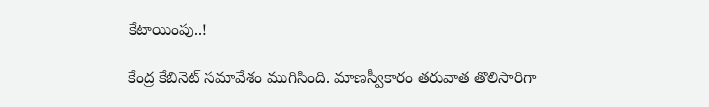కేటాయింపు..!

కేంద్ర కేబినెట్ సమావేశం ముగిసింది. మాణస్వీకారం తరువాత తొలిసారిగా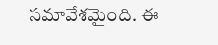సమావేశమైంది. ఈ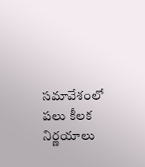సమావేశంలో పలు కీలక నిర్ణయాలు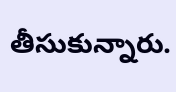తీసుకున్నారు.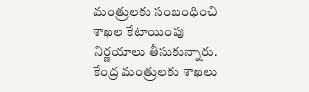మంత్రులకు సంబంధించి శాఖల కేటాయింపు నిర్ణయాలు తీసుకున్నారు.   కేంద్ర మంత్రులకు శాఖలు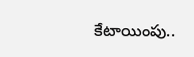కేటాయింపు..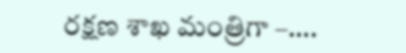రక్షణ శాఖ మంత్రిగా –….